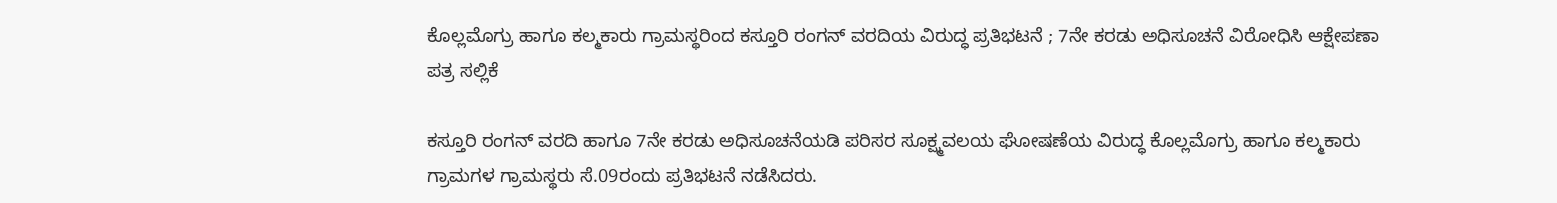ಕೊಲ್ಲಮೊಗ್ರು ಹಾಗೂ ಕಲ್ಮಕಾರು ಗ್ರಾಮಸ್ಥರಿಂದ ಕಸ್ತೂರಿ ರಂಗನ್ ವರದಿಯ ವಿರುದ್ಧ ಪ್ರತಿಭಟನೆ ; 7ನೇ ಕರಡು ಅಧಿಸೂಚನೆ ವಿರೋಧಿಸಿ ಆಕ್ಷೇಪಣಾ ಪತ್ರ ಸಲ್ಲಿಕೆ

ಕಸ್ತೂರಿ ರಂಗನ್ ವರದಿ ಹಾಗೂ 7ನೇ ಕರಡು ಅಧಿಸೂಚನೆಯಡಿ ಪರಿಸರ ಸೂಕ್ಷ್ಮವಲಯ ಘೋಷಣೆಯ ವಿರುದ್ಧ ಕೊಲ್ಲಮೊಗ್ರು ಹಾಗೂ ಕಲ್ಮಕಾರು ಗ್ರಾಮಗಳ ಗ್ರಾಮಸ್ಥರು ಸೆ.09ರಂದು ಪ್ರತಿಭಟನೆ ನಡೆಸಿದರು.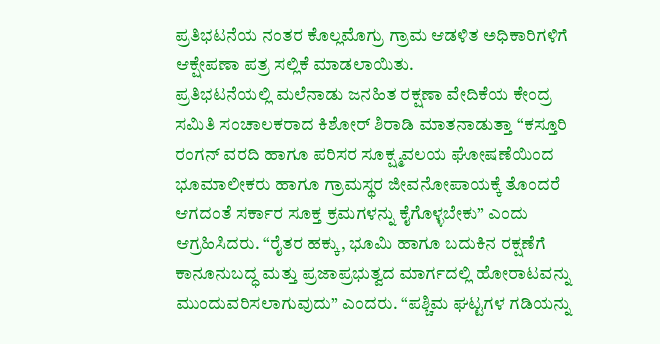ಪ್ರತಿಭಟನೆಯ ನಂತರ ಕೊಲ್ಲಮೊಗ್ರು ಗ್ರಾಮ ಆಡಳಿತ ಅಧಿಕಾರಿಗಳಿಗೆ ಆಕ್ಷೇಪಣಾ ಪತ್ರ ಸಲ್ಲಿಕೆ ಮಾಡಲಾಯಿತು.
ಪ್ರತಿಭಟನೆಯಲ್ಲಿ ಮಲೆನಾಡು ಜನಹಿತ ರಕ್ಷಣಾ ವೇದಿಕೆಯ ಕೇಂದ್ರ ಸಮಿತಿ ಸಂಚಾಲಕರಾದ ಕಿಶೋರ್ ಶಿರಾಡಿ ಮಾತನಾಡುತ್ತಾ “ಕಸ್ತೂರಿ ರಂಗನ್ ವರದಿ ಹಾಗೂ ಪರಿಸರ ಸೂಕ್ಷ್ಮವಲಯ ಘೋಷಣೆಯಿಂದ ಭೂಮಾಲೀಕರು ಹಾಗೂ ಗ್ರಾಮಸ್ಥರ ಜೀವನೋಪಾಯಕ್ಕೆ ತೊಂದರೆ ಆಗದಂತೆ ಸರ್ಕಾರ ಸೂಕ್ತ ಕ್ರಮಗಳನ್ನು ಕೈಗೊಳ್ಳಬೇಕು” ಎಂದು ಆಗ್ರಹಿಸಿದರು. “ರೈತರ ಹಕ್ಕು, ಭೂಮಿ ಹಾಗೂ ಬದುಕಿನ ರಕ್ಷಣೆಗೆ ಕಾನೂನುಬದ್ಧ ಮತ್ತು ಪ್ರಜಾಪ್ರಭುತ್ವದ ಮಾರ್ಗದಲ್ಲಿ ಹೋರಾಟವನ್ನು ಮುಂದುವರಿಸಲಾಗುವುದು” ಎಂದರು. “ಪಶ್ಚಿಮ ಘಟ್ಟಗಳ ಗಡಿಯನ್ನು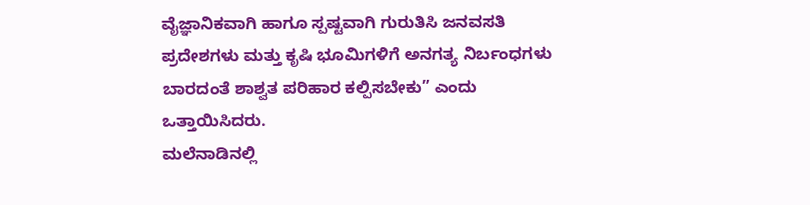ವೈಜ್ಞಾನಿಕವಾಗಿ ಹಾಗೂ ಸ್ಪಷ್ಟವಾಗಿ ಗುರುತಿಸಿ ಜನವಸತಿ ಪ್ರದೇಶಗಳು ಮತ್ತು ಕೃಷಿ ಭೂಮಿಗಳಿಗೆ ಅನಗತ್ಯ ನಿರ್ಬಂಧಗಳು ಬಾರದಂತೆ ಶಾಶ್ವತ ಪರಿಹಾರ ಕಲ್ಪಿಸಬೇಕು” ಎಂದು ಒತ್ತಾಯಿಸಿದರು.
ಮಲೆನಾಡಿನಲ್ಲಿ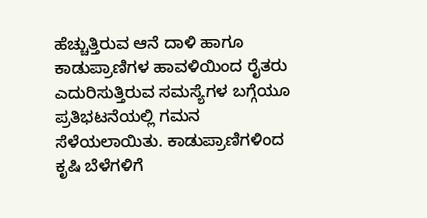ಹೆಚ್ಚುತ್ತಿರುವ ಆನೆ ದಾಳಿ ಹಾಗೂ ಕಾಡುಪ್ರಾಣಿಗಳ ಹಾವಳಿಯಿಂದ ರೈತರು ಎದುರಿಸುತ್ತಿರುವ ಸಮಸ್ಯೆಗಳ ಬಗ್ಗೆಯೂ ಪ್ರತಿಭಟನೆಯಲ್ಲಿ ಗಮನ ಸೆಳೆಯಲಾಯಿತು. ಕಾಡುಪ್ರಾಣಿಗಳಿಂದ ಕೃಷಿ ಬೆಳೆಗಳಿಗೆ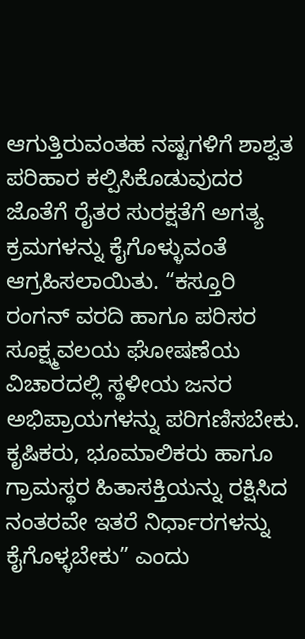ಆಗುತ್ತಿರುವಂತಹ ನಷ್ಟಗಳಿಗೆ ಶಾಶ್ವತ ಪರಿಹಾರ ಕಲ್ಪಿಸಿಕೊಡುವುದರ ಜೊತೆಗೆ ರೈತರ ಸುರಕ್ಷತೆಗೆ ಅಗತ್ಯ ಕ್ರಮಗಳನ್ನು ಕೈಗೊಳ್ಳುವಂತೆ ಆಗ್ರಹಿಸಲಾಯಿತು. “ಕಸ್ತೂರಿ ರಂಗನ್ ವರದಿ ಹಾಗೂ ಪರಿಸರ ಸೂಕ್ಷ್ಮವಲಯ ಘೋಷಣೆಯ ವಿಚಾರದಲ್ಲಿ ಸ್ಥಳೀಯ ಜನರ ಅಭಿಪ್ರಾಯಗಳನ್ನು ಪರಿಗಣಿಸಬೇಕು. ಕೃಷಿಕರು, ಭೂಮಾಲಿಕರು ಹಾಗೂ ಗ್ರಾಮಸ್ಥರ ಹಿತಾಸಕ್ತಿಯನ್ನು ರಕ್ಷಿಸಿದ ನಂತರವೇ ಇತರೆ ನಿರ್ಧಾರಗಳನ್ನು ಕೈಗೊಳ್ಳಬೇಕು” ಎಂದು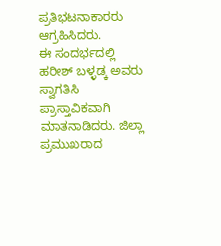ಪ್ರತಿಭಟನಾಕಾರರು ಆಗ್ರಹಿಸಿದರು.
ಈ ಸಂದರ್ಭದಲ್ಲಿ ಹರೀಶ್ ಬಳ್ಳಡ್ಕ ಅವರು ಸ್ವಾಗತಿಸಿ ಪ್ರಾಸ್ತಾವಿಕವಾಗಿ ಮಾತನಾಡಿದರು. ಜಿಲ್ಲಾ ಪ್ರಮುಖರಾದ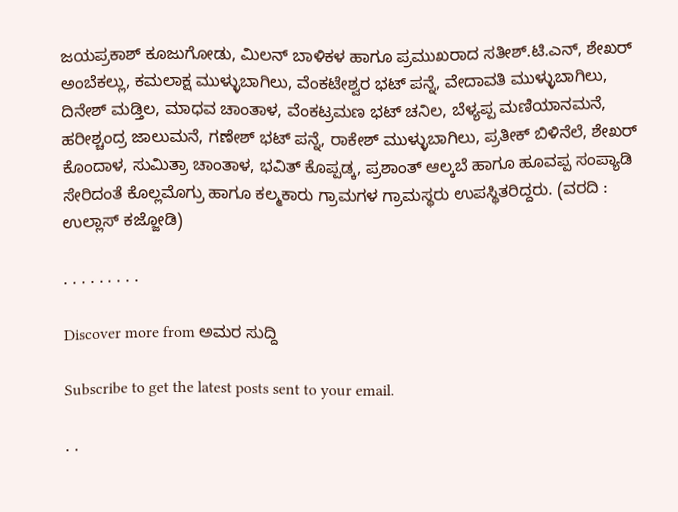ಜಯಪ್ರಕಾಶ್ ಕೂಜುಗೋಡು, ಮಿಲನ್ ಬಾಳಿಕಳ ಹಾಗೂ ಪ್ರಮುಖರಾದ ಸತೀಶ್.ಟಿ.ಎನ್, ಶೇಖರ್ ಅಂಬೆಕಲ್ಲು, ಕಮಲಾಕ್ಷ ಮುಳ್ಳುಬಾಗಿಲು, ವೆಂಕಟೇಶ್ವರ ಭಟ್ ಪನ್ನೆ, ವೇದಾವತಿ ಮುಳ್ಳುಬಾಗಿಲು, ದಿನೇಶ್ ಮಡ್ತಿಲ, ಮಾಧವ ಚಾಂತಾಳ, ವೆಂಕಟ್ರಮಣ ಭಟ್ ಚನಿಲ, ಬೆಳ್ಯಪ್ಪ ಮಣಿಯಾನಮನೆ, ಹರೀಶ್ಚಂದ್ರ ಜಾಲುಮನೆ, ಗಣೇಶ್ ಭಟ್ ಪನ್ನೆ, ರಾಕೇಶ್ ಮುಳ್ಳುಬಾಗಿಲು, ಪ್ರತೀಕ್ ಬಿಳಿನೆಲೆ, ಶೇಖರ್ ಕೊಂದಾಳ, ಸುಮಿತ್ರಾ ಚಾಂತಾಳ, ಭವಿತ್ ಕೊಪ್ಪಡ್ಕ, ಪ್ರಶಾಂತ್ ಆಲ್ಕಬೆ ಹಾಗೂ ಹೂವಪ್ಪ ಸಂಪ್ಯಾಡಿ ಸೇರಿದಂತೆ ಕೊಲ್ಲಮೊಗ್ರು ಹಾಗೂ ಕಲ್ಮಕಾರು ಗ್ರಾಮಗಳ ಗ್ರಾಮಸ್ಥರು ಉಪಸ್ಥಿತರಿದ್ದರು. (ವರದಿ : ಉಲ್ಲಾಸ್ ಕಜ್ಜೋಡಿ)

. . . . . . . . .

Discover more from ಅಮರ ಸುದ್ದಿ

Subscribe to get the latest posts sent to your email.

. .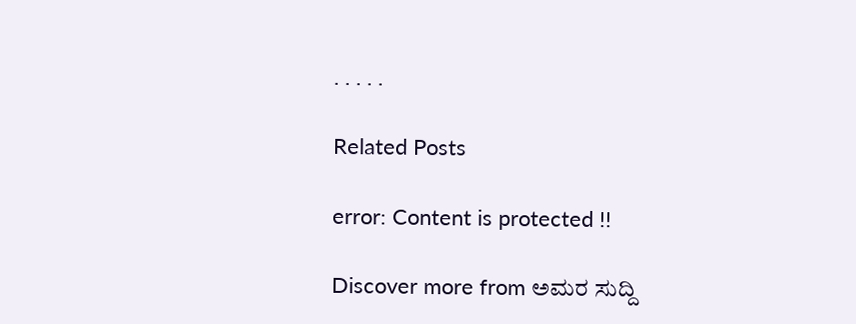. . . . .

Related Posts

error: Content is protected !!

Discover more from ಅಮರ ಸುದ್ದಿ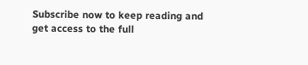Subscribe now to keep reading and get access to the full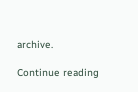archive.

Continue reading